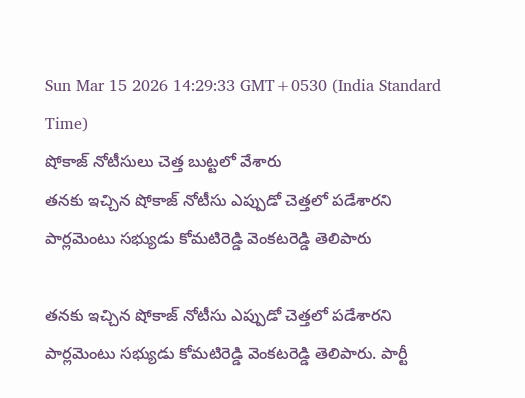Sun Mar 15 2026 14:29:33 GMT+0530 (India Standard Time)
షోకాజ్ నోటీసులు చెత్త బుట్టలో వేశారు
తనకు ఇచ్చిన షోకాజ్ నోటీసు ఎప్పుడో చెత్తలో పడేశారని పార్లమెంటు సభ్యుడు కోమటిరెడ్డి వెంకటరెడ్డి తెలిపారు

తనకు ఇచ్చిన షోకాజ్ నోటీసు ఎప్పుడో చెత్తలో పడేశారని పార్లమెంటు సభ్యుడు కోమటిరెడ్డి వెంకటరెడ్డి తెలిపారు. పార్టీ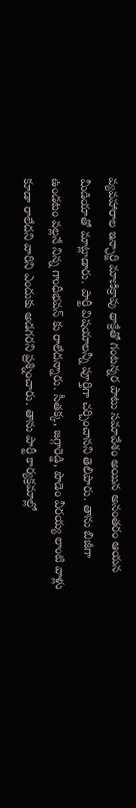వ్యవహారాల ఇన్ఛార్జి మాణిక్రావు థాక్రేతో గంటన్నర పాటు సమావేశం అయిన అనంతరం ఆయన మీడియాతో మాట్లాడారు. పార్టీ విషయాలన్నీ పూర్తిగా చర్చించానని తెలిపారు. తాను బిజీగా ఉండటం వల్లనే నిన్న గాంధీభవన్ కు రాలేదన్నారు. సీతక్క, జగ్గారెడ్డి, పొడెం వీరయ్య లాంటి వాళ్లు కూడా రాలేదని వారిని ఎందుకు అడగరని ప్రశ్నించారు. తాను పార్టీ కార్యక్రమాల్లో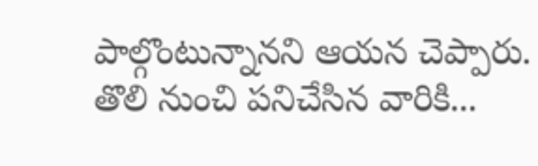పాల్గొంటున్నానని ఆయన చెప్పారు.
తొలి నుంచి పనిచేసిన వారికి...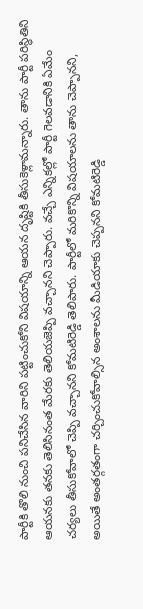పార్టీకి తొలి నుంచి పనిచేసిన వారిని పట్టించుకోని విషయాన్ని ఆయన దృష్టికి తీసుకెళ్లామన్నారు. తాను పార్టీ పరిస్థితిని ఆయనకు తనకు తెలిసినంత మేరకు తెలియజెప్పి వచ్చానని చెప్పారు. వచ్చే ఎన్నికల్లో పార్టీ గెలవడానికి ఏమేం చర్యలు తీసుకోవాలో చెప్పి వచ్చానని కోమటిరెడ్డి తెలిపారు. పార్టీలో మరికొన్ని విషయాలను తాను చెప్పానని, అయితే అంతర్గతంగా చర్చించుకోవాల్సిన అంశాలను మీడియాకు చెప్పనని కోమటిరెడ్డి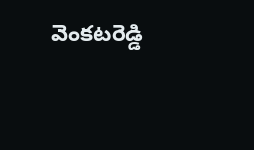వెంకటరెడ్డి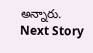అన్నారు.
Next Story